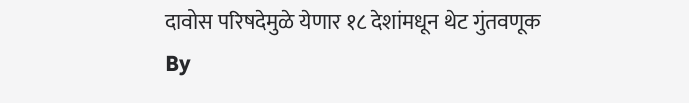दावोस परिषदेमुळे येणार १८ देशांमधून थेट गुंतवणूक
By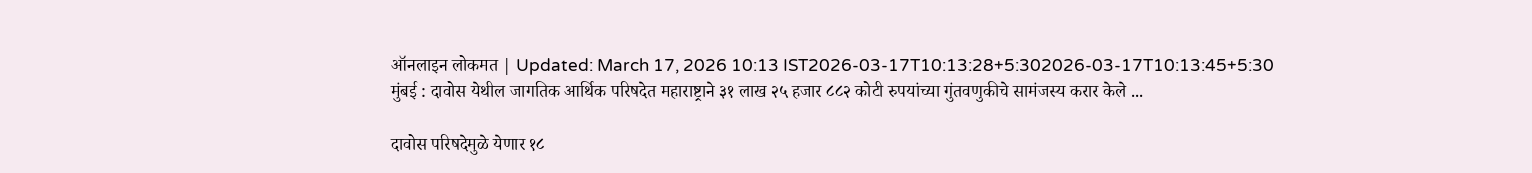ऑनलाइन लोकमत | Updated: March 17, 2026 10:13 IST2026-03-17T10:13:28+5:302026-03-17T10:13:45+5:30
मुंबई : दावोस येथील जागतिक आर्थिक परिषदेत महाराष्ट्राने ३१ लाख २५ हजार ८८२ कोटी रुपयांच्या गुंतवणुकीचे सामंजस्य करार केले ...

दावोस परिषदेमुळे येणार १८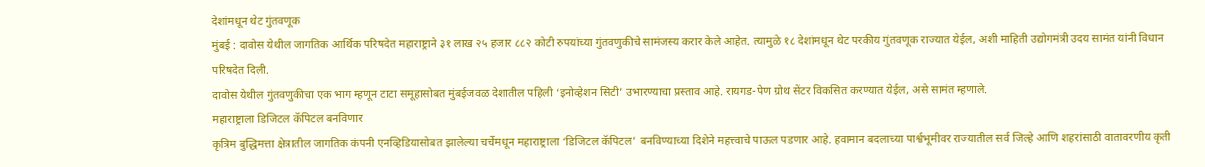देशांमधून थेट गुंतवणूक
मुंबई : दावोस येथील जागतिक आर्थिक परिषदेत महाराष्ट्राने ३१ लाख २५ हजार ८८२ कोटी रुपयांच्या गुंतवणुकीचे सामंजस्य करार केले आहेत. त्यामुळे १८ देशांमधून थेट परकीय गुंतवणूक राज्यात येईल, अशी माहिती उद्योगमंत्री उदय सामंत यांनी विधान परिषदेत दिली.
दावोस येथील गुंतवणुकीचा एक भाग म्हणून टाटा समूहासोबत मुंबईजवळ देशातील पहिली ‘इनोव्हेशन सिटी’ उभारण्याचा प्रस्ताव आहे. रायगड-पेण ग्रोथ सेंटर विकसित करण्यात येईल, असे सामंत म्हणाले.
महाराष्ट्राला डिजिटल कॅपिटल बनविणार
कृत्रिम बुद्धिमत्ता क्षेत्रातील जागतिक कंपनी एनव्हिडियासोबत झालेल्या चर्चेमधून महाराष्ट्राला ‘डिजिटल कॅपिटल’ बनविण्याच्या दिशेने महत्त्वाचे पाऊल पडणार आहे. हवामान बदलाच्या पार्श्वभूमीवर राज्यातील सर्व जिल्हे आणि शहरांसाठी वातावरणीय कृती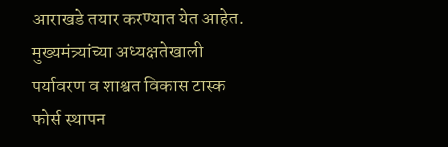आराखडे तयार करण्यात येत आहेत. मुख्यमंत्र्यांच्या अध्यक्षतेखाली पर्यावरण व शाश्वत विकास टास्क फोर्स स्थापन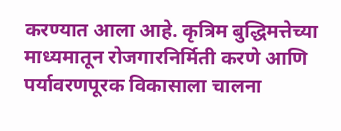करण्यात आला आहे. कृत्रिम बुद्धिमत्तेच्या माध्यमातून रोजगारनिर्मिती करणे आणि पर्यावरणपूरक विकासाला चालना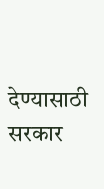देण्यासाठी सरकार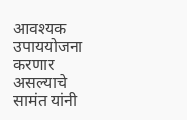आवश्यक उपाययोजना करणार असल्याचे सामंत यांनी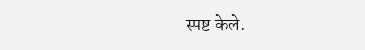स्पष्ट केले.